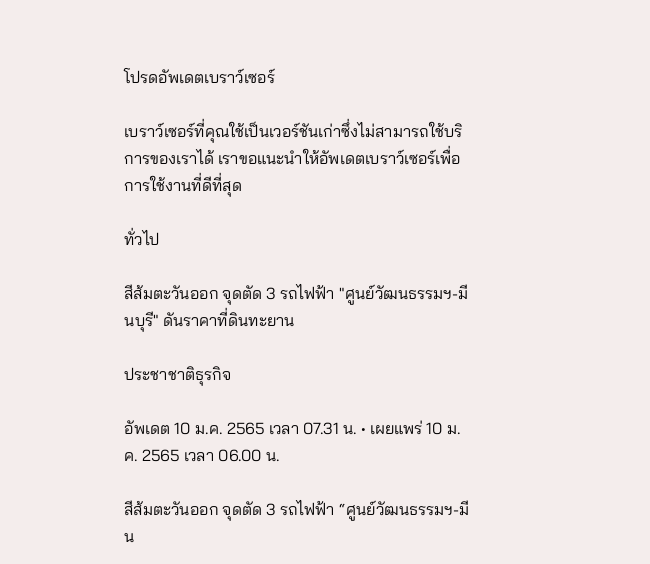โปรดอัพเดตเบราว์เซอร์

เบราว์เซอร์ที่คุณใช้เป็นเวอร์ชันเก่าซึ่งไม่สามารถใช้บริการของเราได้ เราขอแนะนำให้อัพเดตเบราว์เซอร์เพื่อการใช้งานที่ดีที่สุด

ทั่วไป

สีส้มตะวันออก จุดตัด 3 รถไฟฟ้า "ศูนย์วัฒนธรรมฯ-มีนบุรี" ดันราคาที่ดินทะยาน

ประชาชาติธุรกิจ

อัพเดต 10 ม.ค. 2565 เวลา 07.31 น. • เผยแพร่ 10 ม.ค. 2565 เวลา 06.00 น.

สีส้มตะวันออก จุดตัด 3 รถไฟฟ้า “ศูนย์วัฒนธรรมฯ-มีน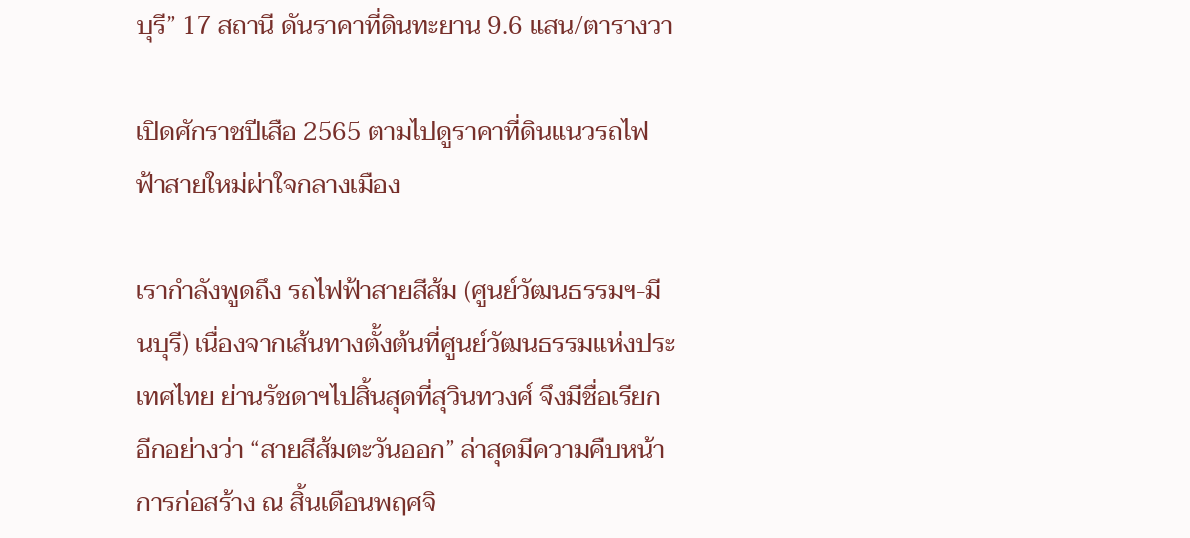บุรี” 17 สถานี ดันราคาที่ดินทะยาน 9.6 แสน/ตารางวา

เปิดศักราชปีเสือ 2565 ตามไปดูราคาที่ดินแนวรถไฟฟ้าสายใหม่ผ่าใจกลางเมือง

เรากำลังพูดถึง รถไฟฟ้าสายสีส้ม (ศูนย์วัฒนธรรมฯ-มีนบุรี) เนื่องจากเส้นทางตั้งต้นที่ศูนย์วัฒนธรรมแห่งประเทศไทย ย่านรัชดาฯไปสิ้นสุดที่สุวินทวงศ์ จึงมีชื่อเรียกอีกอย่างว่า “สายสีส้มตะวันออก” ล่าสุดมีความคืบหน้าการก่อสร้าง ณ สิ้นเดือนพฤศจิ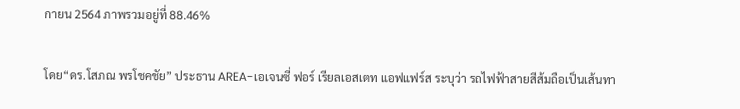กายน 2564 ภาพรวมอยู่ที่ 88.46%

โดย“ดร.โสภณ พรโชคชัย” ประธาน AREA-เอเจนซี่ ฟอร์ เรียลเอสเตท แอฟแฟร์ส ระบุว่า รถไฟฟ้าสายสีส้มถือเป็นเส้นทา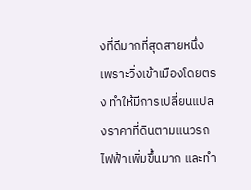งที่ดีมากที่สุดสายหนึ่งเพราะวิ่งเข้าเมืองโดยตรง ทำให้มีการเปลี่ยนแปลงราคาที่ดินตามแนวรถไฟฟ้าเพิ่มขึ้นมาก และทำ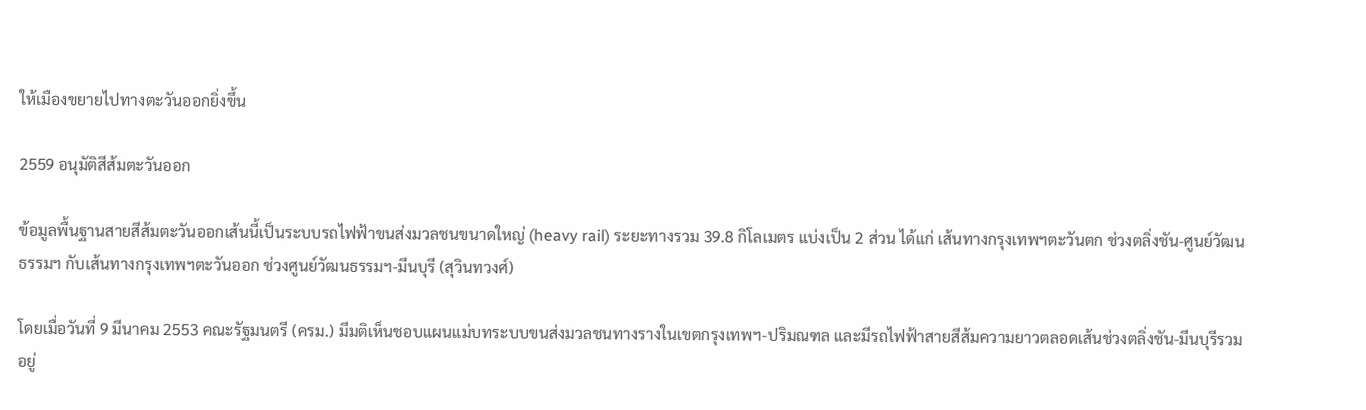ให้เมืองขยายไปทางตะวันออกยิ่งขึ้น

2559 อนุมัติสีส้มตะวันออก

ข้อมูลพื้นฐานสายสีส้มตะวันออกเส้นนี้เป็นระบบรถไฟฟ้าขนส่งมวลชนขนาดใหญ่ (heavy rail) ระยะทางรวม 39.8 กิโลเมตร แบ่งเป็น 2 ส่วน ได้แก่ เส้นทางกรุงเทพฯตะวันตก ช่วงตลิ่งชัน-ศูนย์วัฒนธรรมฯ กับเส้นทางกรุงเทพฯตะวันออก ช่วงศูนย์วัฒนธรรมฯ-มีนบุรี (สุวินทวงศ์)

โดยเมื่อวันที่ 9 มีนาคม 2553 คณะรัฐมนตรี (ครม.) มีมติเห็นชอบแผนแม่บทระบบขนส่งมวลชนทางรางในเขตกรุงเทพฯ-ปริมณฑล และมีรถไฟฟ้าสายสีส้มความยาวตลอดเส้นช่วงตลิ่งชัน-มีนบุรีรวมอยู่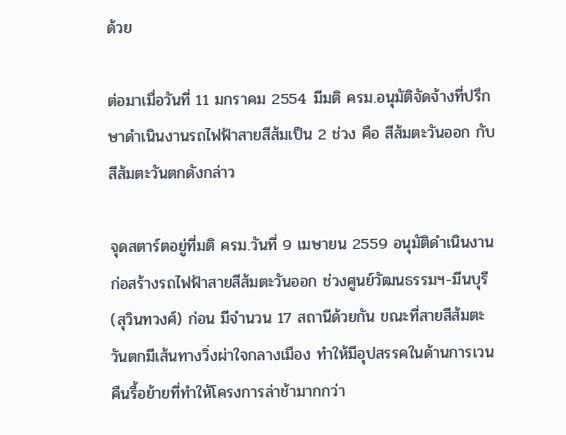ด้วย

ต่อมาเมื่อวันที่ 11 มกราคม 2554 มีมติ ครม.อนุมัติจัดจ้างที่ปรึกษาดำเนินงานรถไฟฟ้าสายสีส้มเป็น 2 ช่วง คือ สีส้มตะวันออก กับสีส้มตะวันตกดังกล่าว

จุดสตาร์ตอยู่ที่มติ ครม.วันที่ 9 เมษายน 2559 อนุมัติดำเนินงานก่อสร้างรถไฟฟ้าสายสีส้มตะวันออก ช่วงศูนย์วัฒนธรรมฯ-มีนบุรี (สุวินทวงศ์) ก่อน มีจำนวน 17 สถานีด้วยกัน ขณะที่สายสีส้มตะวันตกมีเส้นทางวิ่งผ่าใจกลางเมือง ทำให้มีอุปสรรคในด้านการเวนคืนรื้อย้ายที่ทำให้โครงการล่าช้ามากกว่า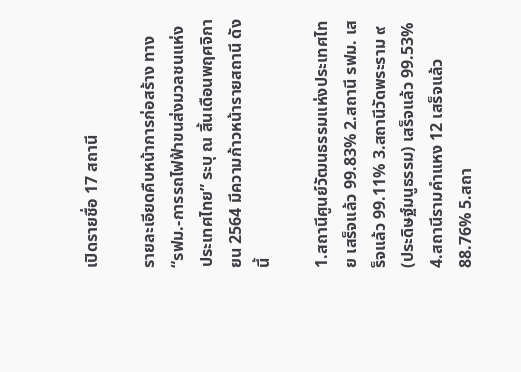เปิดรายชื่อ 17 สถานี

รายละเอียดคืบหน้าการก่อสร้าง ทาง “รฟม.-การรถไฟฟ้าขนส่งมวลชนแห่งประเทศไทย” ระบุ ณ สิ้นเดือนพฤศจิกายน 2564 มีความก้าวหน้ารายสถานี ดังนี้

1.สถานีศูนย์วัฒนธรรมแห่งประเทศไทย เสร็จแล้ว 99.83% 2.สถานี รฟม. เสร็จแล้ว 99.11% 3.สถานีวัดพระราม ๙ (ประดิษฐ์มนูธรรม) เสร็จแล้ว 99.53% 4.สถานีรามคำแหง 12 เสร็จแล้ว 88.76% 5.สถา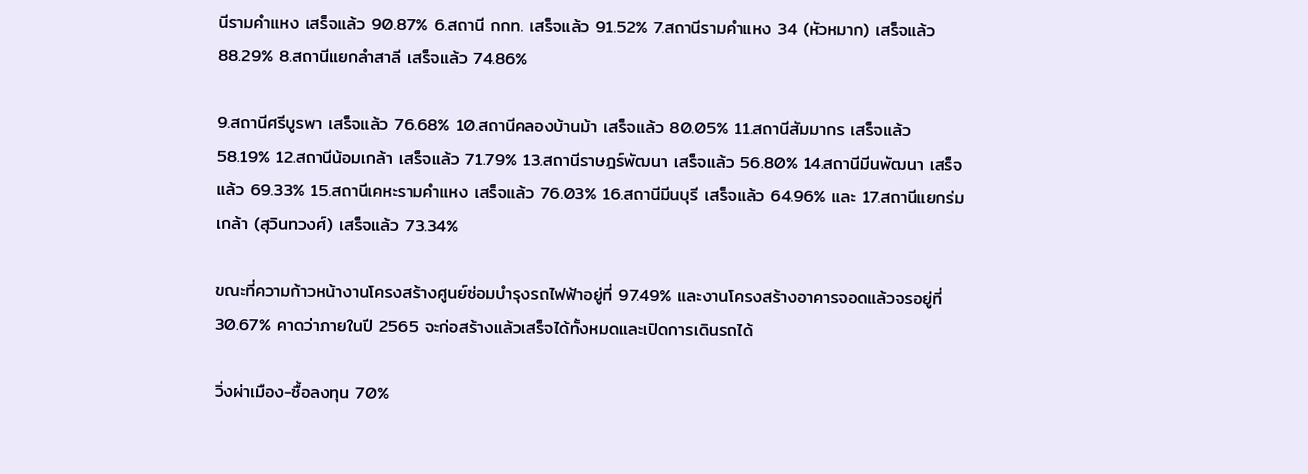นีรามคำแหง เสร็จแล้ว 90.87% 6.สถานี กกท. เสร็จแล้ว 91.52% 7.สถานีรามคำแหง 34 (หัวหมาก) เสร็จแล้ว 88.29% 8.สถานีแยกลำสาลี เสร็จแล้ว 74.86%

9.สถานีศรีบูรพา เสร็จแล้ว 76.68% 10.สถานีคลองบ้านม้า เสร็จแล้ว 80.05% 11.สถานีสัมมากร เสร็จแล้ว 58.19% 12.สถานีน้อมเกล้า เสร็จแล้ว 71.79% 13.สถานีราษฎร์พัฒนา เสร็จแล้ว 56.80% 14.สถานีมีนพัฒนา เสร็จแล้ว 69.33% 15.สถานีเคหะรามคำแหง เสร็จแล้ว 76.03% 16.สถานีมีนบุรี เสร็จแล้ว 64.96% และ 17.สถานีแยกร่มเกล้า (สุวินทวงศ์) เสร็จแล้ว 73.34%

ขณะที่ความก้าวหน้างานโครงสร้างศูนย์ซ่อมบำรุงรถไฟฟ้าอยู่ที่ 97.49% และงานโครงสร้างอาคารจอดแล้วจรอยู่ที่ 30.67% คาดว่าภายในปี 2565 จะก่อสร้างแล้วเสร็จได้ทั้งหมดและเปิดการเดินรถได้

วิ่งผ่าเมือง-ซื้อลงทุน 70%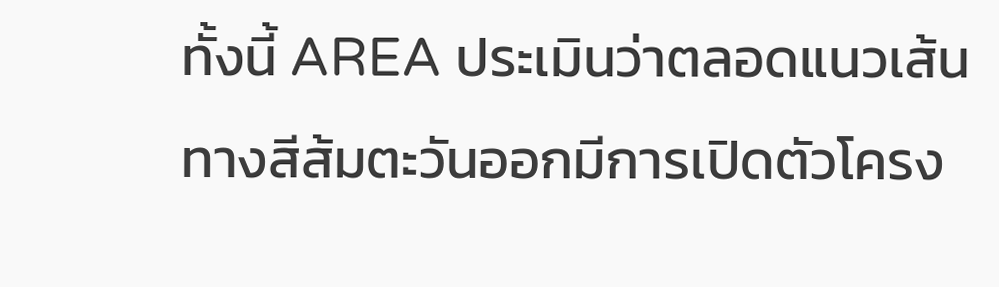ทั้งนี้ AREA ประเมินว่าตลอดแนวเส้นทางสีส้มตะวันออกมีการเปิดตัวโครง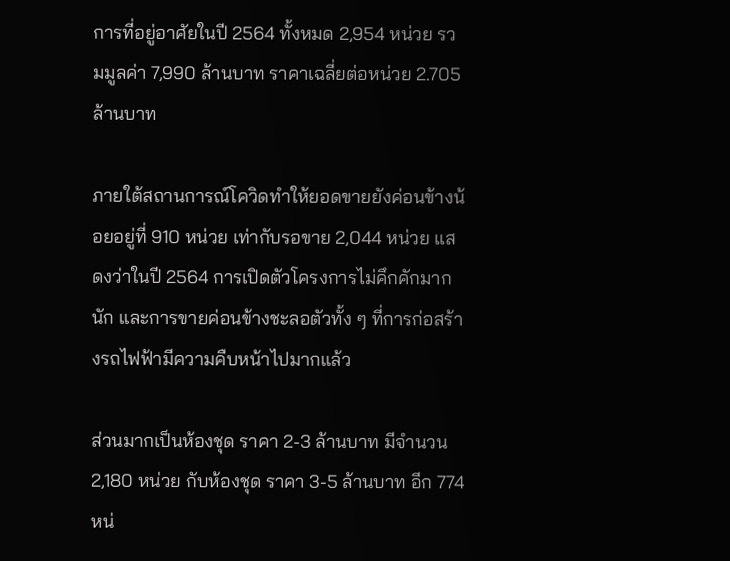การที่อยู่อาศัยในปี 2564 ทั้งหมด 2,954 หน่วย รวมมูลค่า 7,990 ล้านบาท ราคาเฉลี่ยต่อหน่วย 2.705 ล้านบาท

ภายใต้สถานการณ์โควิดทำให้ยอดขายยังค่อนข้างน้อยอยู่ที่ 910 หน่วย เท่ากับรอขาย 2,044 หน่วย แสดงว่าในปี 2564 การเปิดตัวโครงการไม่คึกคักมากนัก และการขายค่อนข้างชะลอตัวทั้ง ๆ ที่การก่อสร้างรถไฟฟ้ามีความคืบหน้าไปมากแล้ว

ส่วนมากเป็นห้องชุด ราคา 2-3 ล้านบาท มีจำนวน 2,180 หน่วย กับห้องชุด ราคา 3-5 ล้านบาท อีก 774 หน่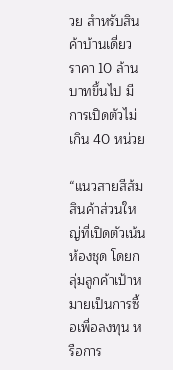วย สำหรับสินค้าบ้านเดี่ยว ราคา 10 ล้านบาทขึ้นไป มีการเปิดตัวไม่เกิน 40 หน่วย

“แนวสายสีส้มสินค้าส่วนใหญ่ที่เปิดตัวเน้นห้องชุด โดยกลุ่มลูกค้าเป้าหมายเป็นการซื้อเพื่อลงทุน หรือการ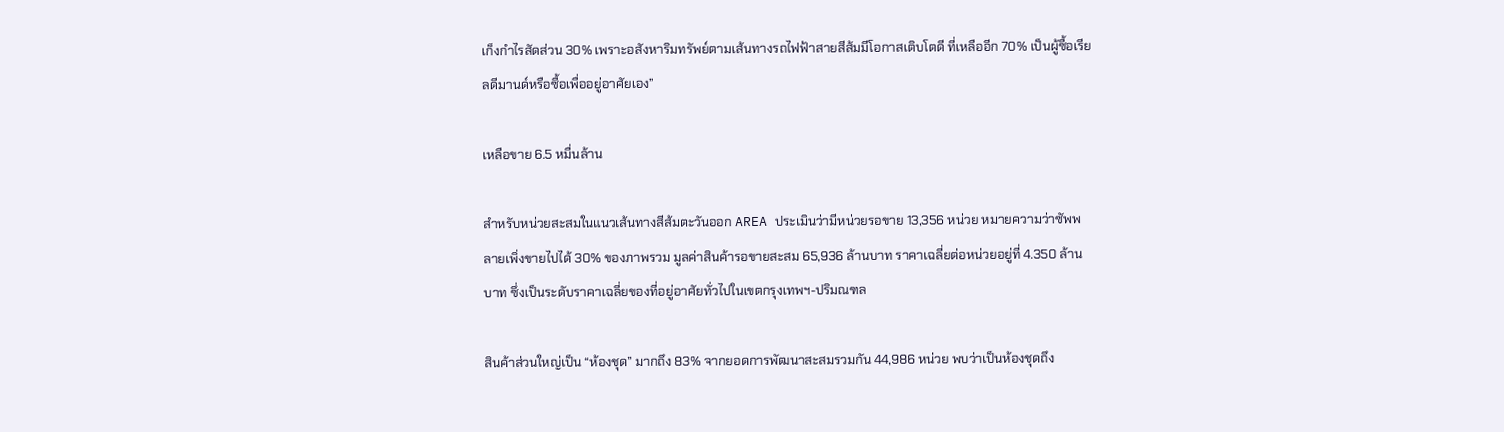เก็งกำไรสัดส่วน 30% เพราะอสังหาริมทรัพย์ตามเส้นทางรถไฟฟ้าสายสีส้มมีโอกาสเติบโตดี ที่เหลืออีก 70% เป็นผู้ซื้อเรียลดีมานด์หรือซื้อเพื่ออยู่อาศัยเอง”

เหลือขาย 6.5 หมื่นล้าน

สำหรับหน่วยสะสมในแนวเส้นทางสีส้มตะวันออก AREA ประเมินว่ามีหน่วยรอขาย 13,356 หน่วย หมายความว่าซัพพลายเพิ่งขายไปได้ 30% ของภาพรวม มูลค่าสินค้ารอขายสะสม 65,936 ล้านบาท ราคาเฉลี่ยต่อหน่วยอยู่ที่ 4.350 ล้านบาท ซึ่งเป็นระดับราคาเฉลี่ยของที่อยู่อาศัยทั่วไปในเขตกรุงเทพฯ-ปริมณฑล

สินค้าส่วนใหญ่เป็น “ห้องชุด” มากถึง 83% จากยอดการพัฒนาสะสมรวมกัน 44,986 หน่วย พบว่าเป็นห้องชุดถึง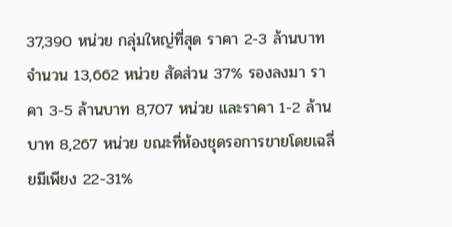37,390 หน่วย กลุ่มใหญ่ที่สุด ราคา 2-3 ล้านบาท จำนวน 13,662 หน่วย สัดส่วน 37% รองลงมา ราคา 3-5 ล้านบาท 8,707 หน่วย และราคา 1-2 ล้านบาท 8,267 หน่วย ขณะที่ห้องชุดรอการขายโดยเฉลี่ยมีเพียง 22-31%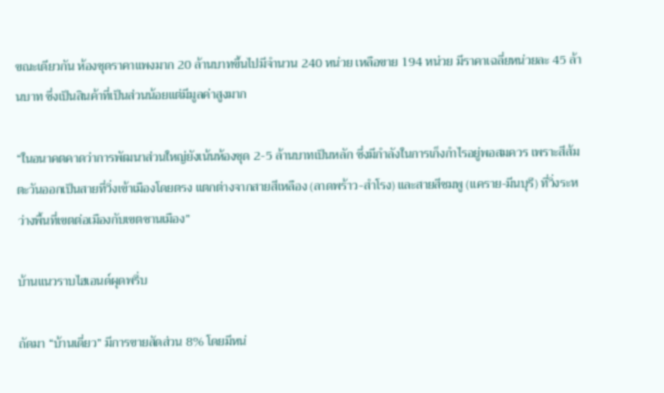ขณะเดียวกัน ห้องชุดราคาแพงมาก 20 ล้านบาทขึ้นไปมีจำนวน 240 หน่วย เหลือขาย 194 หน่วย มีราคาเฉลี่ยหน่วยละ 45 ล้านบาท ซึ่งเป็นสินค้าที่เป็นส่วนน้อยแต่มีมูลค่าสูงมาก

“ในอนาคตคาดว่าการพัฒนาส่วนใหญ่ยังเน้นห้องชุด 2-5 ล้านบาทเป็นหลัก ซึ่งมีกำลังในการเก็งกำไรอยู่พอสมควร เพราะสีส้มตะวันออกเป็นสายที่วิ่งเข้าเมืองโดยตรง แตกต่างจากสายสีเหลือง (ลาดพร้าว-สำโรง) และสายสีชมพู (แคราย-มีนบุรี) ที่วิ่งระหว่างพื้นที่เขตต่อเมืองกับเขตชานเมือง”

บ้านแนวราบไฮเอนด์ผุดพรึ่บ

ถัดมา “บ้านเดี่ยว” มีการขายสัดส่วน 8% โดยมีหน่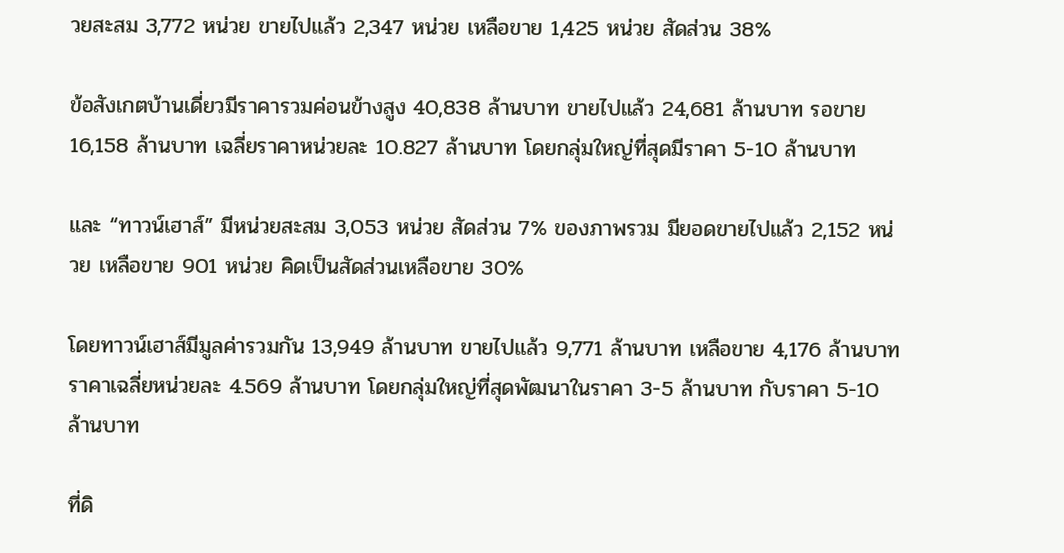วยสะสม 3,772 หน่วย ขายไปแล้ว 2,347 หน่วย เหลือขาย 1,425 หน่วย สัดส่วน 38%

ข้อสังเกตบ้านเดี่ยวมีราคารวมค่อนข้างสูง 40,838 ล้านบาท ขายไปแล้ว 24,681 ล้านบาท รอขาย 16,158 ล้านบาท เฉลี่ยราคาหน่วยละ 10.827 ล้านบาท โดยกลุ่มใหญ่ที่สุดมีราคา 5-10 ล้านบาท

และ “ทาวน์เฮาส์” มีหน่วยสะสม 3,053 หน่วย สัดส่วน 7% ของภาพรวม มียอดขายไปแล้ว 2,152 หน่วย เหลือขาย 901 หน่วย คิดเป็นสัดส่วนเหลือขาย 30%

โดยทาวน์เฮาส์มีมูลค่ารวมกัน 13,949 ล้านบาท ขายไปแล้ว 9,771 ล้านบาท เหลือขาย 4,176 ล้านบาท ราคาเฉลี่ยหน่วยละ 4.569 ล้านบาท โดยกลุ่มใหญ่ที่สุดพัฒนาในราคา 3-5 ล้านบาท กับราคา 5-10 ล้านบาท

ที่ดิ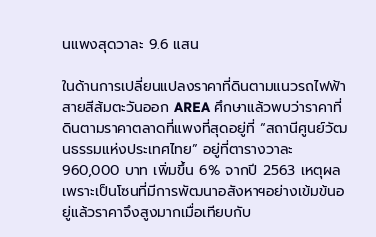นแพงสุดวาละ 9.6 แสน

ในด้านการเปลี่ยนแปลงราคาที่ดินตามแนวรถไฟฟ้าสายสีส้มตะวันออก AREA ศึกษาแล้วพบว่าราคาที่ดินตามราคาตลาดที่แพงที่สุดอยู่ที่ “สถานีศูนย์วัฒนธรรมแห่งประเทศไทย” อยู่ที่ตารางวาละ 960,000 บาท เพิ่มขึ้น 6% จากปี 2563 เหตุผลเพราะเป็นโซนที่มีการพัฒนาอสังหาฯอย่างเข้มข้นอยู่แล้วราคาจึงสูงมากเมื่อเทียบกับ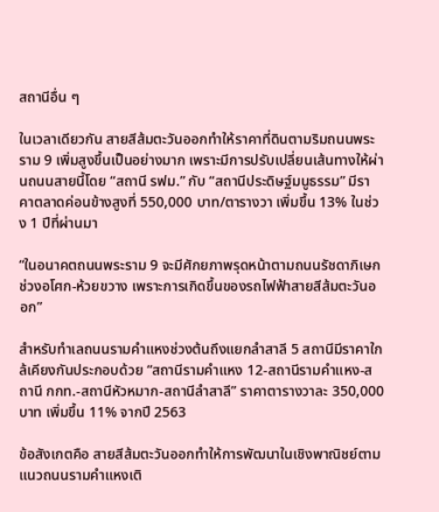สถานีอื่น ๆ

ในเวลาเดียวกัน สายสีส้มตะวันออกทำให้ราคาที่ดินตามริมถนนพระราม 9 เพิ่มสูงขึ้นเป็นอย่างมาก เพราะมีการปรับเปลี่ยนเส้นทางให้ผ่านถนนสายนี้โดย “สถานี รฟม.” กับ “สถานีประดิษฐ์มนูธรรม” มีราคาตลาดค่อนข้างสูงที่ 550,000 บาท/ตารางวา เพิ่มขึ้น 13% ในช่วง 1 ปีที่ผ่านมา

“ในอนาคตถนนพระราม 9 จะมีศักยภาพรุดหน้าตามถนนรัชดาภิเษกช่วงอโศก-ห้วยขวาง เพราะการเกิดขึ้นของรถไฟฟ้าสายสีส้มตะวันออก”

สำหรับทำเลถนนรามคำแหงช่วงต้นถึงแยกลำสาลี 5 สถานีมีราคาใกล้เคียงกันประกอบด้วย “สถานีรามคำแหง 12-สถานีรามคำแหง-สถานี กกท.-สถานีหัวหมาก-สถานีลำสาลี” ราคาตารางวาละ 350,000 บาท เพิ่มขึ้น 11% จากปี 2563

ข้อสังเกตคือ สายสีส้มตะวันออกทำให้การพัฒนาในเชิงพาณิชย์ตามแนวถนนรามคำแหงเติ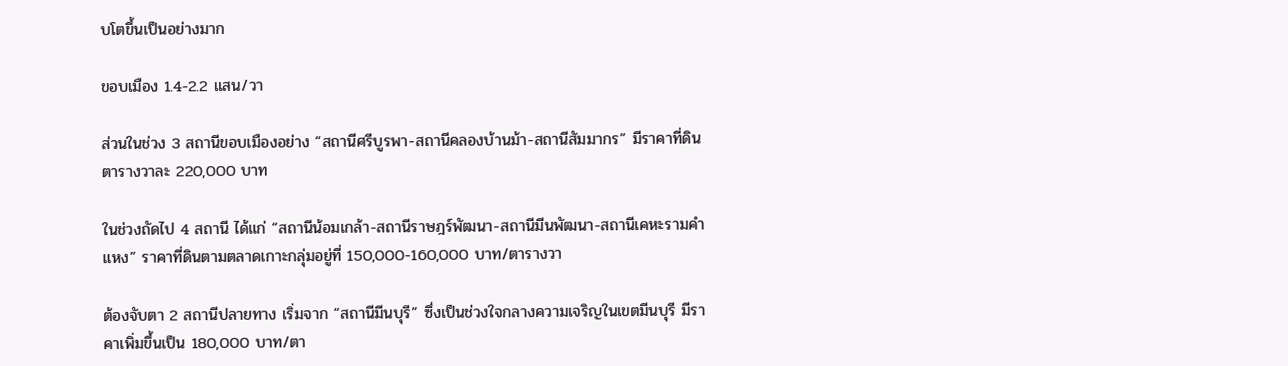บโตขึ้นเป็นอย่างมาก

ขอบเมือง 1.4-2.2 แสน/วา

ส่วนในช่วง 3 สถานีขอบเมืองอย่าง “สถานีศรีบูรพา-สถานีคลองบ้านม้า-สถานีสัมมากร” มีราคาที่ดินตารางวาละ 220,000 บาท

ในช่วงถัดไป 4 สถานี ได้แก่ “สถานีน้อมเกล้า-สถานีราษฎร์พัฒนา-สถานีมีนพัฒนา-สถานีเคหะรามคำแหง” ราคาที่ดินตามตลาดเกาะกลุ่มอยู่ที่ 150,000-160,000 บาท/ตารางวา

ต้องจับตา 2 สถานีปลายทาง เริ่มจาก “สถานีมีนบุรี” ซึ่งเป็นช่วงใจกลางความเจริญในเขตมีนบุรี มีราคาเพิ่มขึ้นเป็น 180,000 บาท/ตา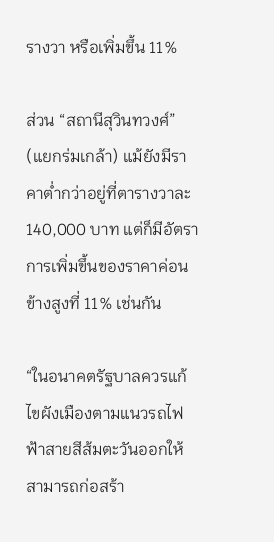รางวา หรือเพิ่มขึ้น 11%

ส่วน “สถานีสุวินทวงศ์” (แยกร่มเกล้า) แม้ยังมีราคาต่ำกว่าอยู่ที่ตารางวาละ 140,000 บาท แต่ก็มีอัตราการเพิ่มขึ้นของราคาค่อนข้างสูงที่ 11% เช่นกัน

“ในอนาคตรัฐบาลควรแก้ไขผังเมืองตามแนวรถไฟฟ้าสายสีส้มตะวันออกให้สามารถก่อสร้า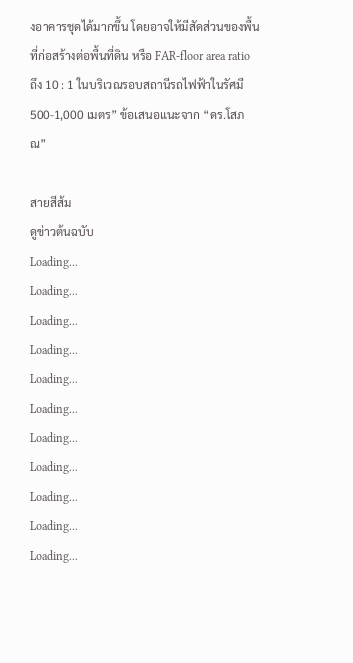งอาคารชุดได้มากขึ้น โดยอาจให้มีสัดส่วนของพื้นที่ก่อสร้างต่อพื้นที่ดิน หรือ FAR-floor area ratio ถึง 10 : 1 ในบริเวณรอบสถานีรถไฟฟ้าในรัศมี 500-1,000 เมตร” ข้อเสนอแนะจาก “ดร.โสภณ”

สายสีส้ม
ดูข่าวต้นฉบับ
Loading...
Loading...
Loading...
Loading...
Loading...
Loading...
Loading...
Loading...
Loading...
Loading...
Loading...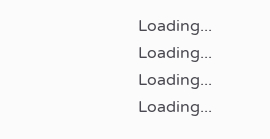Loading...
Loading...
Loading...
Loading...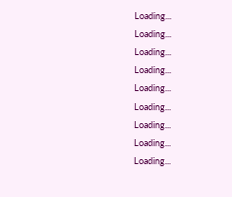Loading...
Loading...
Loading...
Loading...
Loading...
Loading...
Loading...
Loading...
Loading...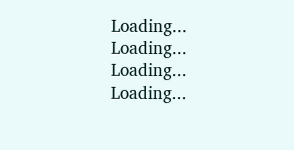Loading...
Loading...
Loading...
Loading...